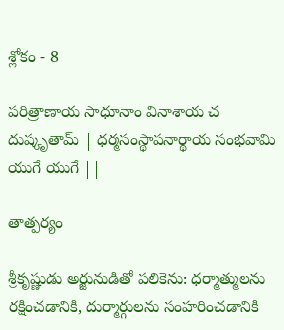శ్లోకం - 8

పరిత్రాణాయ సాధూనాం వినాశాయ చ దుష్కృతామ్ | ధర్మసంస్థాపనార్థాయ సంభవామి యుగే యుగే ||

తాత్పర్యం

శ్రీకృష్ణుడు అర్జునుడితో పలికెను: ధర్మాత్ములను రక్షించడానికి, దుర్మార్గులను సంహరించడానికి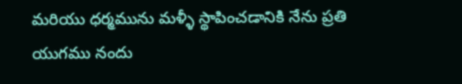మరియు ధర్మమును మళ్ళీ స్థాపించడానికి నేను ప్రతి యుగము నందు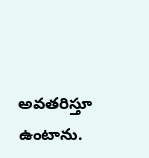అవతరిస్తూ ఉంటాను.